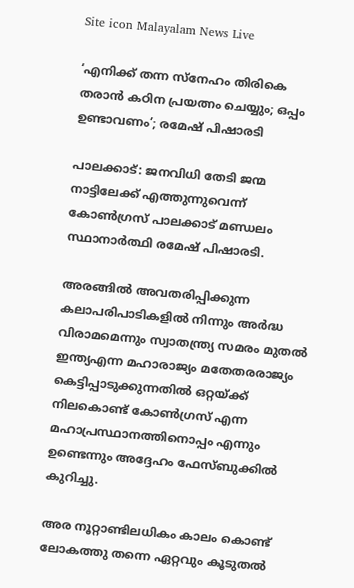Site icon Malayalam News Live

‘എനിക്ക് തന്ന സ്‌നേഹം തിരികെ തരാൻ കഠിന പ്രയത്നം ചെയ്യും; ഒപ്പം ഉണ്ടാവണം’; രമേഷ് പിഷാരടി

പാലക്കാട്: ജനവിധി തേടി ജന്മ നാട്ടിലേക്ക് എത്തുന്നുവെന്ന് കോണ്‍ഗ്രസ് പാലക്കാട് മണ്ഡലം സ്ഥാനാർത്ഥി രമേഷ് പിഷാരടി.

അരങ്ങില്‍ അവതരിപ്പിക്കുന്ന കലാപരിപാടികളില്‍ നിന്നും അർദ്ധ വിരാമമെന്നും സ്വാതന്ത്ര്യ സമരം മുതല്‍ ഇന്ത്യഎന്ന മഹാരാജ്യം മതേതരരാജ്യം കെട്ടിപ്പാടുക്കുന്നതില്‍ ഒറ്റയ്ക്ക് നിലകൊണ്ട് കോണ്‍ഗ്രസ് എന്ന മഹാപ്രസ്ഥാനത്തിനൊപ്പം എന്നും ഉണ്ടെന്നും അദ്ദേഹം ഫേസ്ബുക്കില്‍ കുറിച്ചു.

അര നൂറ്റാണ്ടിലധികം കാലം കൊണ്ട് ലോകത്തു തന്നെ ഏറ്റവും കൂടുതല്‍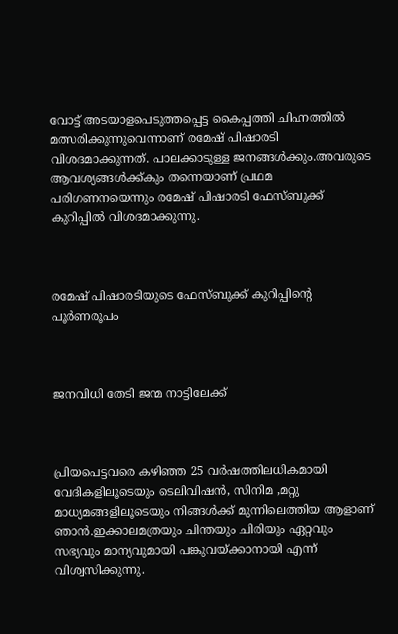വോട്ട് അടയാളപെടുത്തപ്പെട്ട കൈപ്പത്തി ചിഹ്നത്തില്‍ മത്സരിക്കുന്നുവെന്നാണ് രമേഷ് പിഷാരടി വിശദമാക്കുന്നത്. പാലക്കാടുള്ള ജനങ്ങള്‍ക്കും.അവരുടെ ആവശ്യങ്ങള്‍ക്ക്കും തന്നെയാണ് പ്രഥമ പരിഗണനയെന്നും രമേഷ് പിഷാരടി ഫേസ്ബുക്ക് കുറിപ്പില്‍ വിശദമാക്കുന്നു.



രമേഷ് പിഷാരടിയുടെ ഫേസ്ബുക്ക് കുറിപ്പിന്റെ പൂർണരൂപം



ജനവിധി തേടി ജന്മ നാട്ടിലേക്ക്



പ്രിയപെട്ടവരെ കഴിഞ്ഞ 25 വർഷത്തിലധികമായി വേദികളിലൂടെയും ടെലിവിഷൻ, സിനിമ ,മറ്റു മാധ്യമങ്ങളിലൂടെയും നിങ്ങള്‍ക്ക് മുന്നിലെത്തിയ ആളാണ് ഞാൻ.ഇക്കാലമത്രയും ചിന്തയും ചിരിയും ഏറ്റവും സഭ്യവും മാന്യവുമായി പങ്കുവയ്ക്കാനായി എന്ന് വിശ്വസിക്കുന്നു.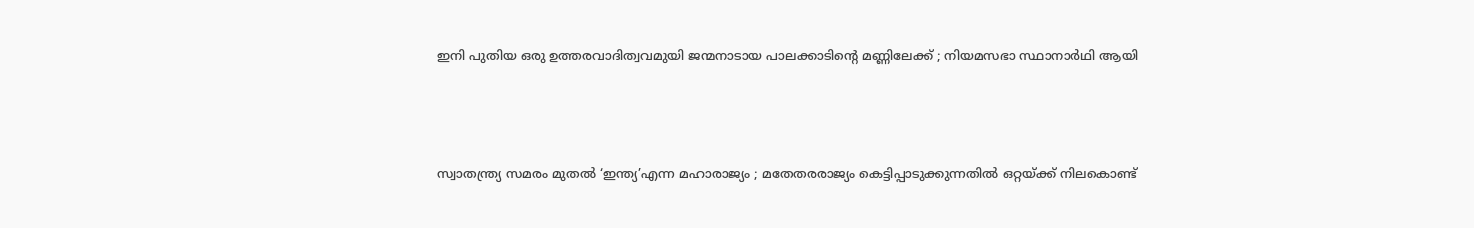ഇനി പുതിയ ഒരു ഉത്തരവാദിത്വവമുയി ജന്മനാടായ പാലക്കാടിന്റെ മണ്ണിലേക്ക് ; നിയമസഭാ സ്ഥാനാർഥി ആയി



സ്വാതന്ത്ര്യ സമരം മുതല്‍ ‘ഇന്ത്യ’എന്ന മഹാരാജ്യം ; മതേതരരാജ്യം കെട്ടിപ്പാടുക്കുന്നതില്‍ ഒറ്റയ്ക്ക് നിലകൊണ്ട്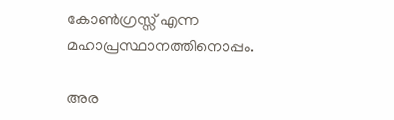കോണ്‍ഗ്രസ്സ് എന്ന മഹാപ്രസ്ഥാനത്തിനൊപ്പം.

അര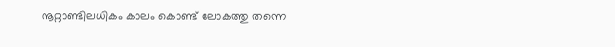നൂറ്റാണ്ടിലധികം കാലം കൊണ്ട് ലോകത്തു തന്നെ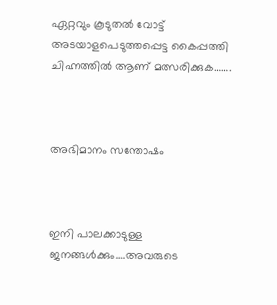ഏറ്റവും കൂടുതല്‍ വോട്ട് അടയാളപെടുത്തപ്പെട്ട കൈപ്പത്തി ചിഹ്നത്തില്‍ ആണ് മത്സരിക്കുക…….



അഭിമാനം സന്തോഷം



ഇനി പാലക്കാടുള്ള ജനങ്ങള്‍ക്കും….അവരുടെ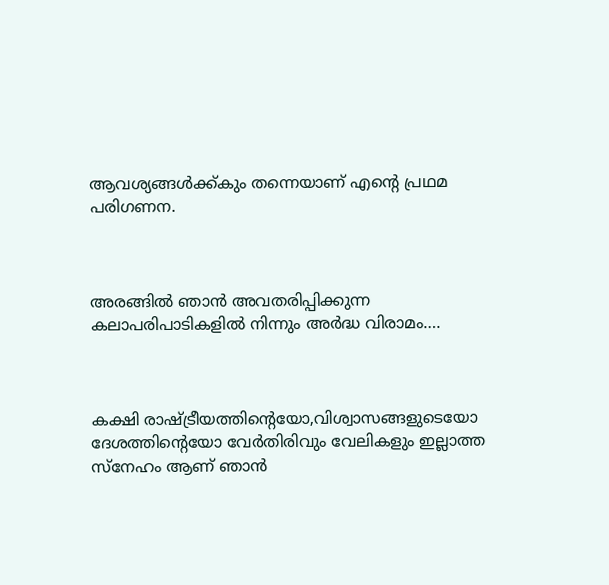ആവശ്യങ്ങള്‍ക്ക്കും തന്നെയാണ് എന്റെ പ്രഥമ പരിഗണന.



അരങ്ങില്‍ ഞാൻ അവതരിപ്പിക്കുന്ന കലാപരിപാടികളില്‍ നിന്നും അർദ്ധ വിരാമം….



കക്ഷി രാഷ്ട്രീയത്തിന്റെയോ,വിശ്വാസങ്ങളുടെയോ ദേശത്തിന്റെയോ വേർതിരിവും വേലികളും ഇല്ലാത്ത സ്നേഹം ആണ് ഞാൻ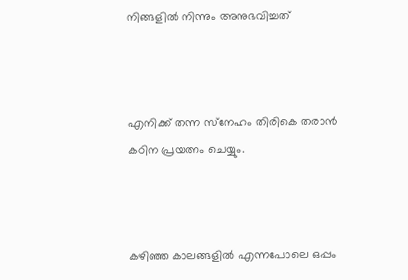നിങ്ങളില്‍ നിന്നും അനുഭവിച്ചത്



എനിക്ക് തന്ന സ്‌നേഹം തിരികെ തരാൻ കഠിന പ്രയത്നം ചെയ്യും.



കഴിഞ്ഞ കാലങ്ങളില്‍ എന്നപോലെ ഒപ്പം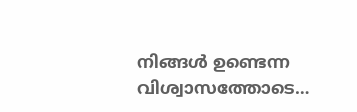നിങ്ങള്‍ ഉണ്ടെന്ന വിശ്വാസത്തോടെ…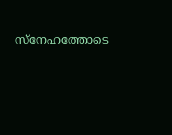സ്നേഹത്തോടെ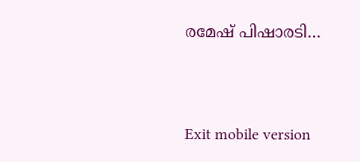രമേഷ് പിഷാരടി…



Exit mobile version